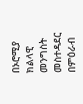በኦሮሚያ ክልላዊ መንግስት መስተዳደር በምዕራብ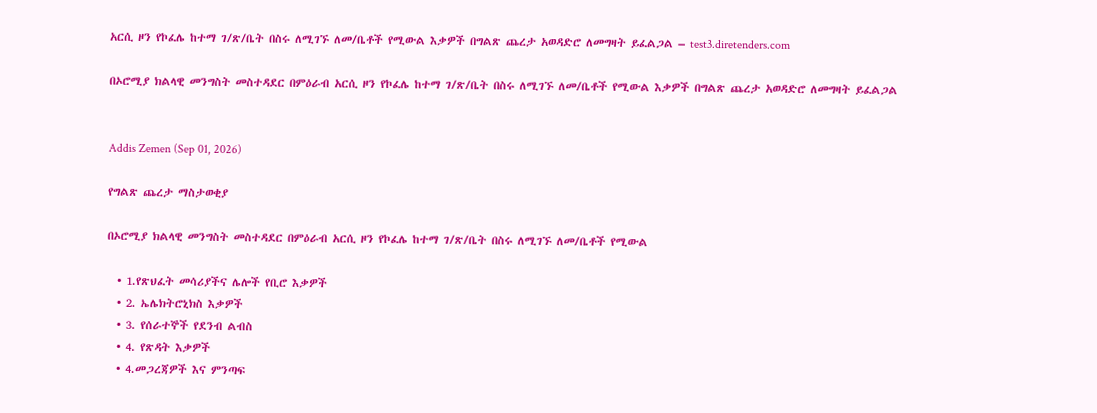አርሲ ዞን የኮፈሌ ከተማ ገ/ጽ/ቤት በስሩ ለሚገኙ ለመ/ቤቶች የሚውል እቃዎች በግልጽ ጨረታ አወዳድሮ ለመግዛት ይፈልጋል – test3.diretenders.com

በኦሮሚያ ክልላዊ መንግስት መስተዳደር በምዕራብ አርሲ ዞን የኮፈሌ ከተማ ገ/ጽ/ቤት በስሩ ለሚገኙ ለመ/ቤቶች የሚውል እቃዎች በግልጽ ጨረታ አወዳድሮ ለመግዛት ይፈልጋል


Addis Zemen (Sep 01, 2026)

የግልጽ ጨረታ ማስታወቂያ

በኦሮሚያ ክልላዊ መንግስት መስተዳደር በምዕራብ አርሲ ዞን የኮፈሌ ከተማ ገ/ጽ/ቤት በስሩ ለሚገኙ ለመ/ቤቶች የሚውል

  • 1.የጽህፈት መሳሪያችና ሌሎች የቢሮ እቃዎች
  • 2. ኤሌክትሮኒክስ እቃዎች
  • 3. የሰራተኞች የደንብ ልብስ
  • 4. የጽዳት እቃዎች
  • 4.መጋረጃዎች እና ምንጣፍ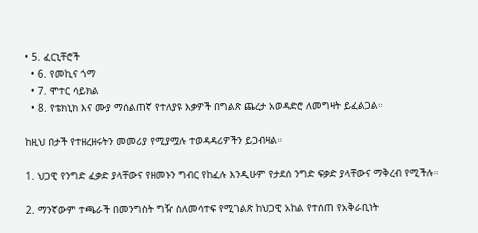• 5. ፈርኒቸሮች
  • 6. የመኪና ጎማ
  • 7. ሞተር ሳይክል
  • 8. የቴክኒክ እና ሙያ ማሰልጠኛ የተለያዩ እቃዎች በግልጽ ጨረታ አወዳድሮ ለመግዛት ይፈልጋል።

ከዚህ በታች የተዘረዘሩትን መመሪያ የሚያሟሉ ተወዳዳሪዎችን ይጋብዛል።

1. ህጋዊ የንግድ ፈቃድ ያላቸውና የዘመኑን ግብር የከፈሉ እንዲሁም የታደሰ ንግድ ፍቃድ ያላቸውና ማቅረብ የሚችሉ።

2. ማንኛውም ተጫራች በመንግስት ግዥ ስለመሳተፍ የሚገልጽ ከህጋዊ አከል የተሰጠ የአቅራቢነት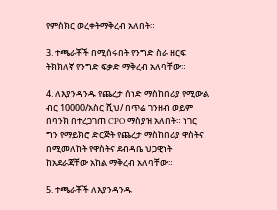የምስክር ወረቀትማቅረብ አለበት።

3. ተጫራቾች በሚሰሩበት የንግድ ስራ ዘርፍ ትክክለኛ የንግድ ፍቃድ ማቅረብ አለባቸው።

4. ለእያንዳንዱ የጨረታ ሰነድ ማስከበሪያ የሚውል ብር 10000/አስር ሺህ/ በጥሬ ገንዘብ ወይም በባንክ በተረጋገጠ CPO ማስያዝ አለበት። ነገር ግን የማይክሮ ድርጅት የጨረታ ማስከበሪያ ዋስትና በሚመለከት የዋስትና ደብዳቤ ህጋዊነት ከአደራጃቸው አከል ማቅረብ አለባቸው።

5. ተጫራቾች ለእያንዳንዱ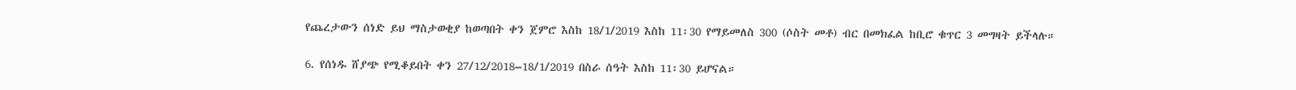የጨረታውን ሰነድ ይህ ማስታወቂያ ከወጣበት ቀን ጀምሮ እስከ 18/1/2019 እስከ 11፡30 የማይመለስ 300 (ሶስት መቶ) ብር በመክፈል ከቢሮ ቁጥር 3 መግዛት ይችላሉ።

6. የሰነዱ ሸያጭ የሚቆይበት ቀን 27/12/2018–18/1/2019 በስራ ሰዓት እስከ 11፡30 ይሆናል።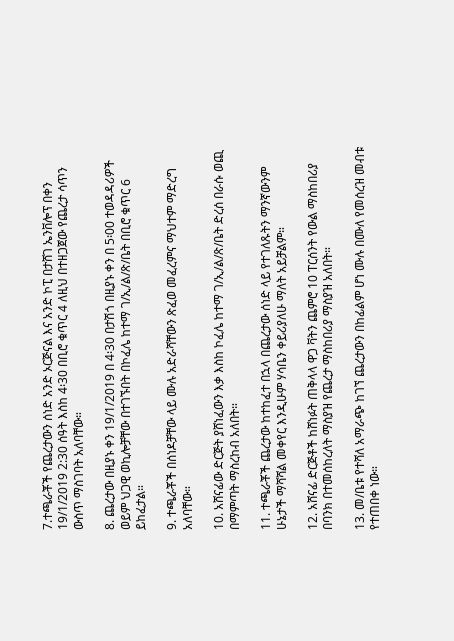7.ተጫራቾች የጨረታውን ሰነድ አንድ ኦርጅናል እና አንድ ኮፒ በታሸገ ኤንቨሎፕ በቀን 19/1/2019 2:30 ሰዓት እስከ 4፡30 በቢሮ ቁጥር 4 ለዚህ በተዘጋጀው የጨረታ ሳጥን ውስጥ ማስገባት አለባቸው።

8. ጨረታው በዚያኑ ቀን 19/1/2019 በ 4፡30 በታሽጎ በዚያኑ ቀን በ 5፡00 ተወዳዳሪዎች ወይም ህጋዊ ወኪሎቻቸው በተገኙበት በኮፈሌ ከተማ ገ/ኢ/ል/ጽ/ቤት በቢሮ ቁጥር 6 ይከፈታል።

9. ተጫራቾች በሰነዶቻቸው ላይ ሙሉ አድራሻቸውን ጽፈወ መፈረምና ማህተም ማድረግ አለባቸው።

10. አሸናፊው ድርጅት ያሸነፈውን እቃ እስከ ኮፈሌ ከተማ ገ/ኢ/ል/ጽ/ቤት ድረሰ በራሱ ወጪ በማምጣት ማስረከብ አለበት።

11. ተጫራቾች ጨረታው ከተከፈተ በኋላ በጨረታው ሰነድ ላይ የተገለጹትን ማንኛውንም ሁኔታች ማሻሻል መቀየር እንዲሁም ሃሳቤን ቀይሪያለሁ ማለት አይቻልም።

12. አሸናፊ ድርጅቶች ከሸነፉት ጠቅላላ ዋጋ ቫትን ጨምሮ 10 ፐርሰንት የውል ማስከበሪያ በባንክ በተመሰከረለት ማስያዝ የጨረታ ማስከበሪያ ማስያዝ አለበት።

13. መ/ቤቱ የተሻለ አማራጭ ከገኘ ጨረታውን በከፊልም ሆነ ሙሉ በሙለ የመሰረዝ መብቱ የተጠበቀ ነው።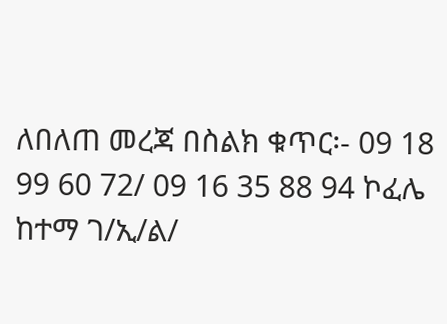ለበለጠ መረጃ በስልክ ቁጥር፡- 09 18 99 60 72/ 09 16 35 88 94 ኮፈሌ ከተማ ገ/ኢ/ል/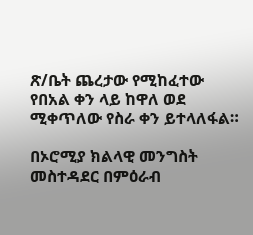ጽ/ቤት ጨረታው የሚከፈተው የበአል ቀን ላይ ከዋለ ወደ ሚቀጥለው የስራ ቀን ይተላለፋል።

በኦሮሚያ ክልላዊ መንግስት መስተዳደር በምዕራብ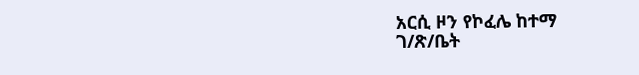አርሲ ዞን የኮፈሌ ከተማ
ገ/ጽ/ቤት